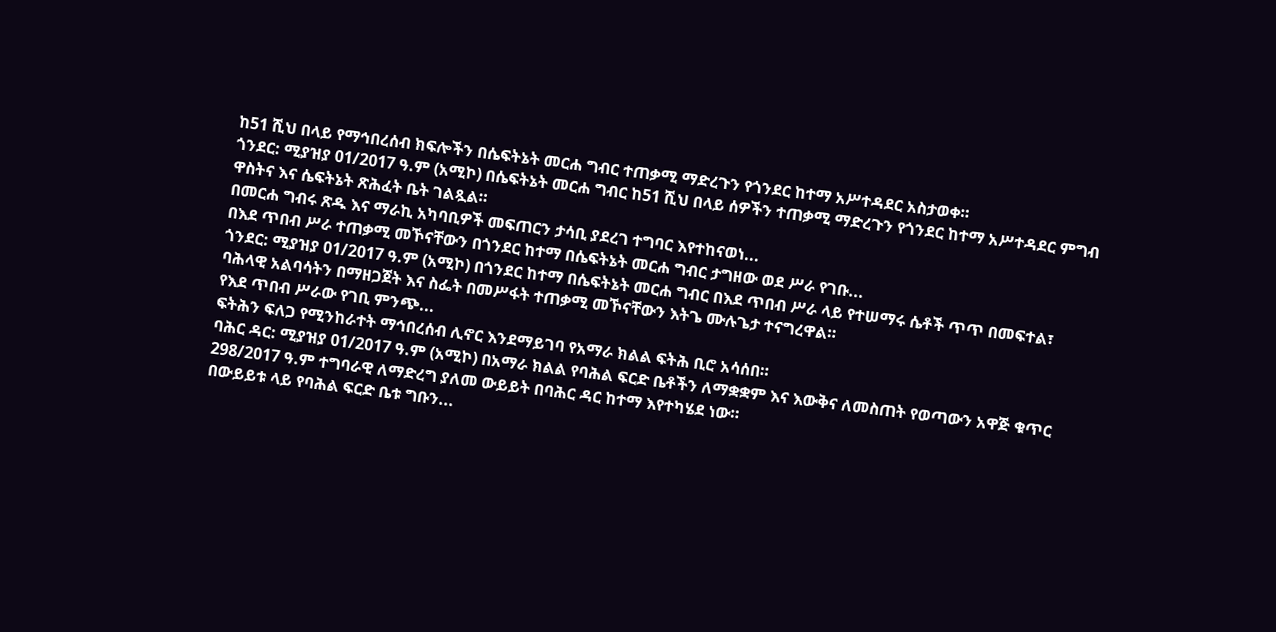ከ51 ሺህ በላይ የማኅበረሰብ ክፍሎችን በሴፍትኔት መርሐ ግብር ተጠቃሚ ማድረጉን የጎንደር ከተማ አሥተዳደር አስታወቀ።
ጎንደር: ሚያዝያ 01/2017 ዓ.ም (አሚኮ) በሴፍትኔት መርሐ ግብር ከ51 ሺህ በላይ ሰዎችን ተጠቃሚ ማድረጉን የጎንደር ከተማ አሥተዳደር ምግብ ዋስትና እና ሴፍትኔት ጽሕፈት ቤት ገልጿል።
በመርሐ ግብሩ ጽዱ እና ማራኪ አካባቢዎች መፍጠርን ታሳቢ ያደረገ ተግባር እየተከናወነ...
በእደ ጥበብ ሥራ ተጠቃሚ መኾናቸውን በጎንደር ከተማ በሴፍትኔት መርሐ ግብር ታግዘው ወደ ሥራ የገቡ...
ጎንደር: ሚያዝያ 01/2017 ዓ.ም (አሚኮ) በጎንደር ከተማ በሴፍትኔት መርሐ ግብር በእደ ጥበብ ሥራ ላይ የተሠማሩ ሴቶች ጥጥ በመፍተል፣ ባሕላዊ አልባሳትን በማዘጋጀት እና ስፌት በመሥፋት ተጠቃሚ መኾናቸውን እትጌ ሙሉጌታ ተናግረዋል።
የእደ ጥበብ ሥራው የገቢ ምንጭ...
ፍትሕን ፍለጋ የሚንከራተት ማኅበረሰብ ሊኖር እንደማይገባ የአማራ ክልል ፍትሕ ቢሮ አሳሰበ።
ባሕር ዳር: ሚያዝያ 01/2017 ዓ.ም (አሚኮ) በአማራ ክልል የባሕል ፍርድ ቤቶችን ለማቋቋም እና እውቅና ለመስጠት የወጣውን አዋጅ ቁጥር 298/2017 ዓ.ም ተግባራዊ ለማድረግ ያለመ ውይይት በባሕር ዳር ከተማ እየተካሄደ ነው።
በውይይቱ ላይ የባሕል ፍርድ ቤቱ ግቡን...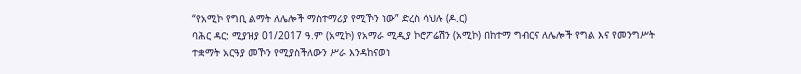“የአሚኮ የግቢ ልማት ለሌሎች ማስተማሪያ የሚኾን ነው” ድረስ ሳህሉ (ዶ.ር)
ባሕር ዳር: ሚያዝያ 01/2017 ዓ.ም (አሚኮ) የአማራ ሚዲያ ኮሮፖሬሽን (አሚኮ) በከተማ ግብርና ለሌሎች የግል እና የመንግሥት ተቋማት አርዓያ መኾን የሚያስችለውን ሥራ እንዳከናወነ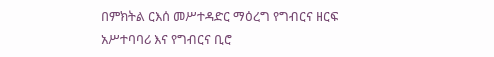በምክትል ርእሰ መሥተዳድር ማዕረግ የግብርና ዘርፍ አሥተባባሪ እና የግብርና ቢሮ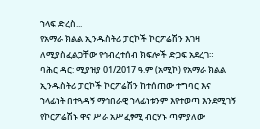ኀላፍ ድረስ...
የአማራ ክልል ኢንዱስትሪ ፓርኮች ኮርፖሬሽን እገዛ ለሚያስፈልጋቸው የኅብረተሰብ ክፍሎች ድጋፍ አደረገ።
ባሕር ዳር: ሚያዝያ 01/2017 ዓ.ም (አሚኮ) የአማራ ክልል ኢንዱስትሪ ፓርኮች ኮርፖሬሽን ከተሰጠው ተግባር እና ኀላፊነት በተጓዳኝ ማኅበራዊ ኀላፊነቱንም እየተወጣ እንደሚገኝ የኮርፖሬሽኑ ዋና ሥራ አሥፈፃሚ ብርሃኑ ጣምያለው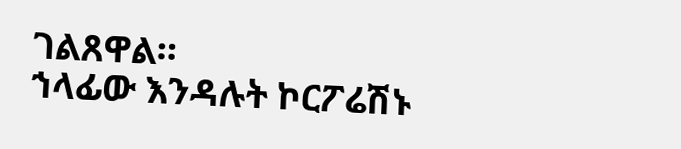ገልጸዋል።
ኀላፊው እንዳሉት ኮርፖሬሽኑ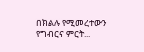በክልሉ የሚመረተውን የግብርና ምርት...